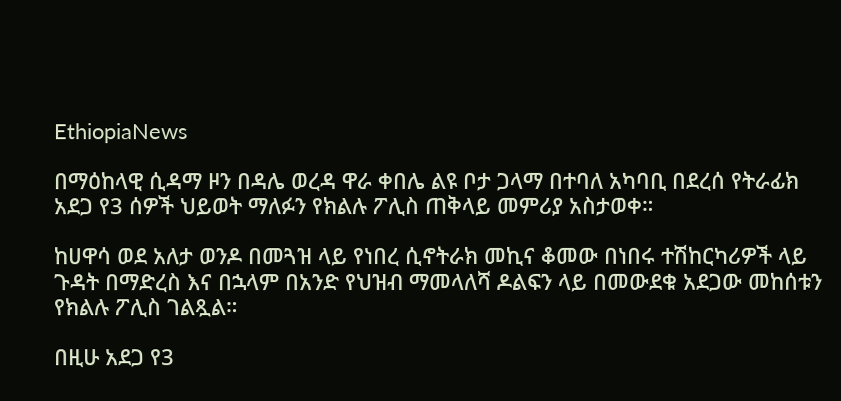EthiopiaNews

በማዕከላዊ ሲዳማ ዞን በዳሌ ወረዳ ዋራ ቀበሌ ልዩ ቦታ ጋላማ በተባለ አካባቢ በደረሰ የትራፊክ አደጋ የ3 ሰዎች ህይወት ማለፉን የክልሉ ፖሊስ ጠቅላይ መምሪያ አስታወቀ።

ከሀዋሳ ወደ አለታ ወንዶ በመጓዝ ላይ የነበረ ሲኖትራክ መኪና ቆመው በነበሩ ተሽከርካሪዎች ላይ ጉዳት በማድረስ እና በኋላም በአንድ የህዝብ ማመላለሻ ዶልፍን ላይ በመውደቁ አደጋው መከሰቱን የክልሉ ፖሊስ ገልጿል።

በዚሁ አደጋ የ3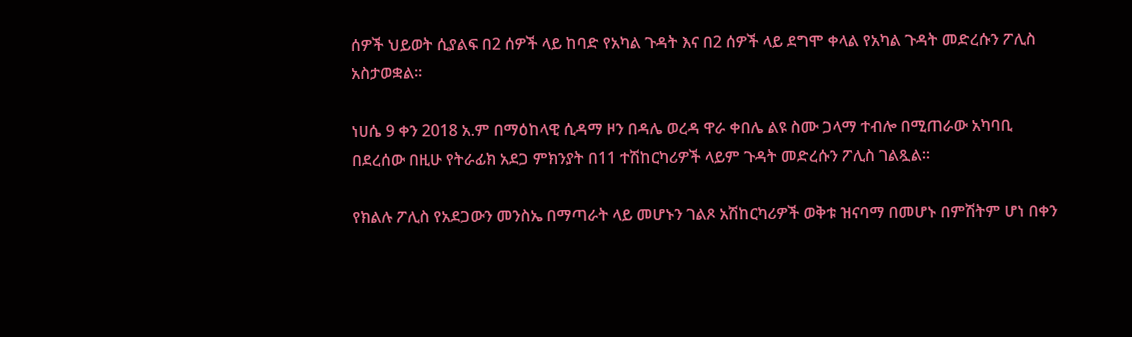ሰዎች ህይወት ሲያልፍ በ2 ሰዎች ላይ ከባድ የአካል ጉዳት እና በ2 ሰዎች ላይ ደግሞ ቀላል የአካል ጉዳት መድረሱን ፖሊስ አስታወቋል።

ነሀሴ 9 ቀን 2018 አ.ም በማዕከላዊ ሲዳማ ዞን በዳሌ ወረዳ ዋራ ቀበሌ ልዩ ስሙ ጋላማ ተብሎ በሚጠራው አካባቢ በደረሰው በዚሁ የትራፊክ አደጋ ምክንያት በ11 ተሽከርካሪዎች ላይም ጉዳት መድረሱን ፖሊስ ገልጿል።

የክልሉ ፖሊስ የአደጋውን መንስኤ በማጣራት ላይ መሆኑን ገልጾ አሽከርካሪዎች ወቅቱ ዝናባማ በመሆኑ በምሽትም ሆነ በቀን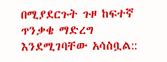በሚያደርጉት ጉዞ ከፍተኛ ጥንቃቄ ማድረግ እንደሚገባቸው አሳስቧል::